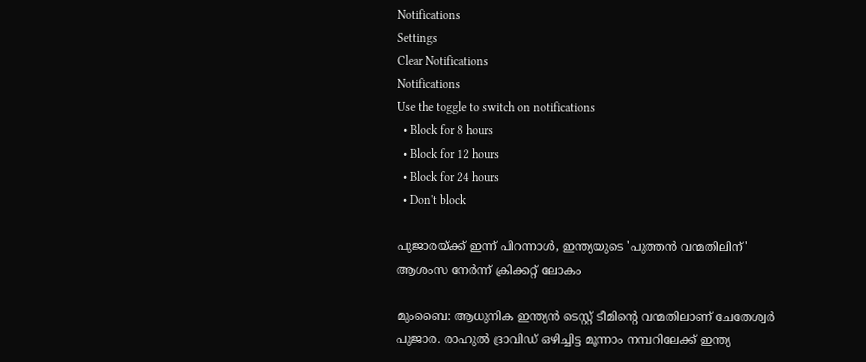Notifications
Settings
Clear Notifications
Notifications
Use the toggle to switch on notifications
  • Block for 8 hours
  • Block for 12 hours
  • Block for 24 hours
  • Don't block

പുജാരയ്ക്ക് ഇന്ന് പിറന്നാള്‍, ഇന്ത്യയുടെ 'പുത്തന്‍ വന്മതിലിന്' ആശംസ നേര്‍ന്ന് ക്രിക്കറ്റ് ലോകം

മുംബൈ: ആധുനിക ഇന്ത്യന്‍ ടെസ്റ്റ് ടീമിന്റെ വന്മതിലാണ് ചേതേശ്വര്‍ പുജാര. രാഹുല്‍ ദ്രാവിഡ് ഒഴിച്ചിട്ട മൂന്നാം നമ്പറിലേക്ക് ഇന്ത്യ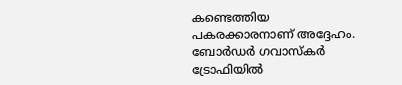കണ്ടെത്തിയ പകരക്കാരനാണ് അദ്ദേഹം. ബോര്‍ഡര്‍ ഗവാസ്‌കര്‍ ട്രോഫിയില്‍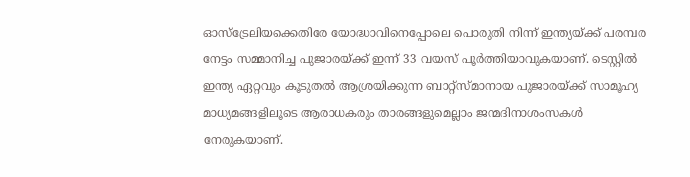ഓസ്‌ട്രേലിയക്കെതിരേ യോദ്ധാവിനെപ്പോലെ പൊരുതി നിന്ന് ഇന്ത്യയ്ക്ക് പരമ്പര നേട്ടം സമ്മാനിച്ച പുജാരയ്ക്ക് ഇന്ന് 33 വയസ് പൂര്‍ത്തിയാവുകയാണ്. ടെസ്റ്റില്‍ ഇന്ത്യ ഏറ്റവും കൂടുതല്‍ ആശ്രയിക്കുന്ന ബാറ്റ്‌സ്മാനായ പുജാരയ്ക്ക് സാമൂഹ്യ മാധ്യമങ്ങളിലൂടെ ആരാധകരും താരങ്ങളുമെല്ലാം ജന്മദിനാശംസകള്‍ നേരുകയാണ്.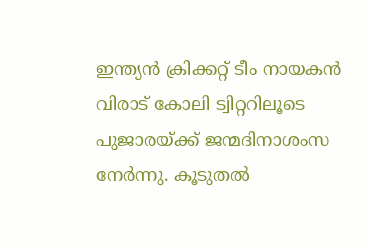ഇന്ത്യന്‍ ക്രിക്കറ്റ് ടീം നായകന്‍ വിരാട് കോലി ട്വിറ്ററിലൂടെ പുജാരയ്ക്ക് ജന്മദിനാശംസ നേര്‍ന്നു. കൂടുതല്‍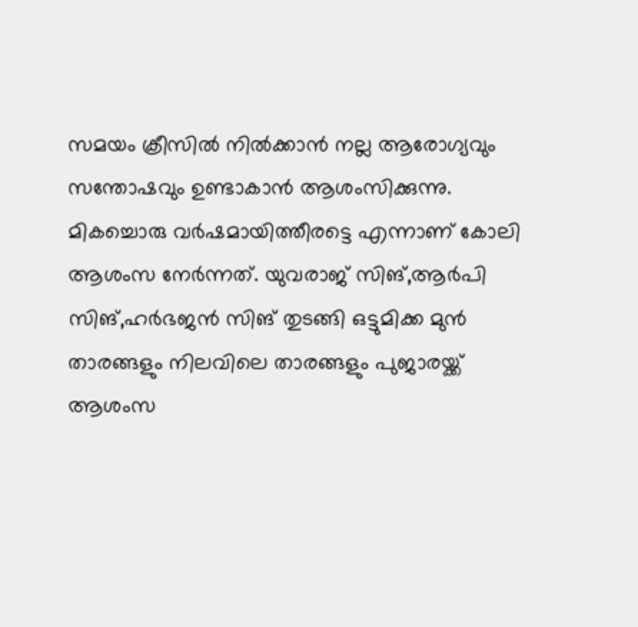സമയം ക്രീസില്‍ നില്‍ക്കാന്‍ നല്ല ആരോഗ്യവും സന്തോഷവും ഉണ്ടാകാന്‍ ആശംസിക്കുന്നു. മികച്ചൊരു വര്‍ഷമായിത്തീരട്ടെ എന്നാണ് കോലി ആശംസ നേര്‍ന്നത്. യുവരാജ് സിങ്,ആര്‍പി സിങ്,ഹര്‍ഭജന്‍ സിങ് തുടങ്ങി ഒട്ടുമിക്ക മുന്‍ താരങ്ങളും നിലവിലെ താരങ്ങളും പുജാരയ്ക്ക് ആശംസ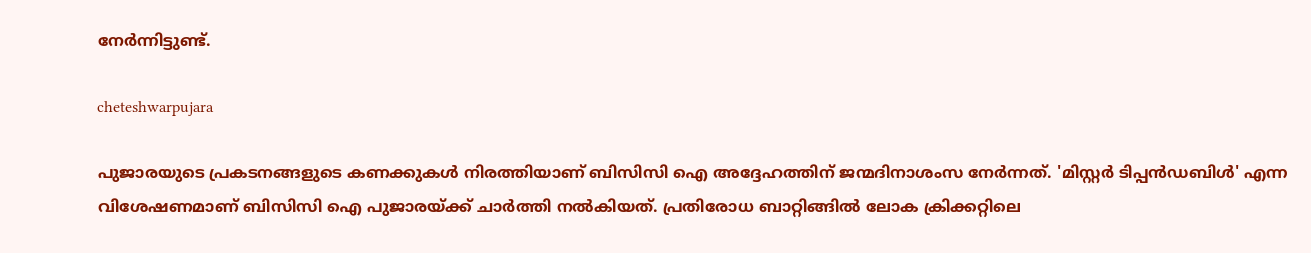നേര്‍ന്നിട്ടുണ്ട്.

cheteshwarpujara

പുജാരയുടെ പ്രകടനങ്ങളുടെ കണക്കുകള്‍ നിരത്തിയാണ് ബിസിസി ഐ അദ്ദേഹത്തിന് ജന്മദിനാശംസ നേര്‍ന്നത്. 'മിസ്റ്റര്‍ ടിപ്പന്‍ഡബിള്‍' എന്ന വിശേഷണമാണ് ബിസിസി ഐ പുജാരയ്ക്ക് ചാര്‍ത്തി നല്‍കിയത്. പ്രതിരോധ ബാറ്റിങ്ങില്‍ ലോക ക്രിക്കറ്റിലെ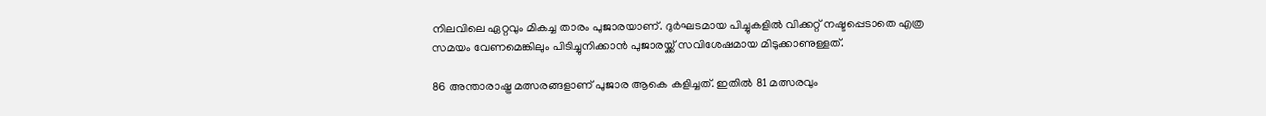നിലവിലെ ഏറ്റവും മികച്ച താരം പുജാരയാണ്. ദുര്‍ഘടമായ പിച്ചുകളില്‍ വിക്കറ്റ് നഷ്ടപ്പെടാതെ എത്ര സമയം വേണമെങ്കിലും പിടിച്ചുനിക്കാന്‍ പുജാരയ്ക്ക് സവിശേഷമായ മിടുക്കാണുള്ളത്.

86 അന്താരാഷ്ട്ര മത്സരങ്ങളാണ് പുജാര ആകെ കളിച്ചത്. ഇതില്‍ 81 മത്സരവും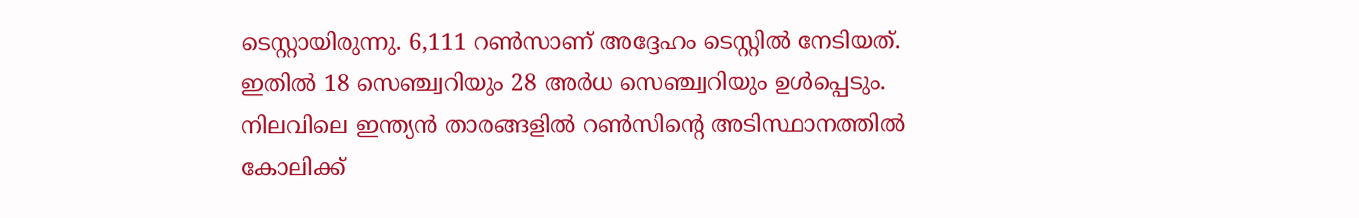ടെസ്റ്റായിരുന്നു. 6,111 റണ്‍സാണ് അദ്ദേഹം ടെസ്റ്റില്‍ നേടിയത്. ഇതില്‍ 18 സെഞ്ച്വറിയും 28 അര്‍ധ സെഞ്ച്വറിയും ഉള്‍പ്പെടും. നിലവിലെ ഇന്ത്യന്‍ താരങ്ങളില്‍ റണ്‍സിന്റെ അടിസ്ഥാനത്തില്‍ കോലിക്ക്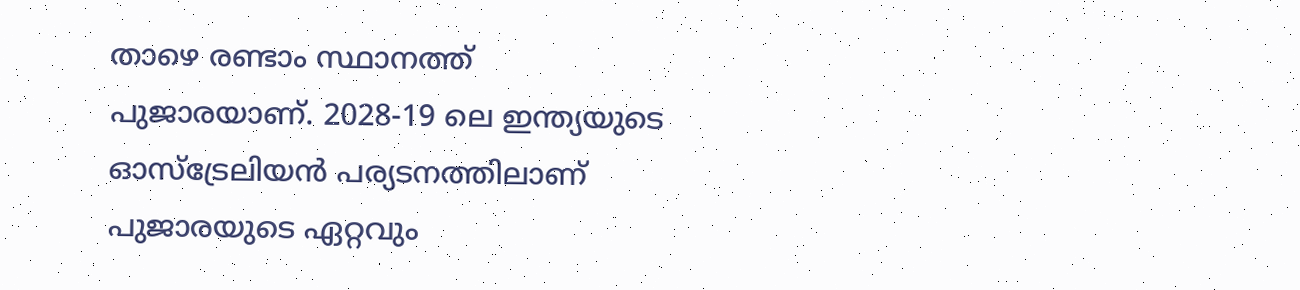താഴെ രണ്ടാം സ്ഥാനത്ത് പുജാരയാണ്. 2028-19 ലെ ഇന്ത്യയുടെ ഓസ്‌ട്രേലിയന്‍ പര്യടനത്തിലാണ് പുജാരയുടെ ഏറ്റവും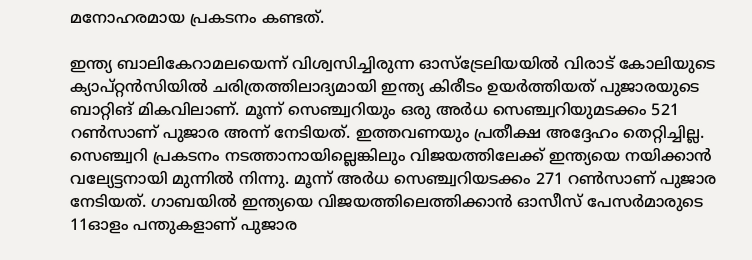മനോഹരമായ പ്രകടനം കണ്ടത്.

ഇന്ത്യ ബാലികേറാമലയെന്ന് വിശ്വസിച്ചിരുന്ന ഓസ്‌ട്രേലിയയില്‍ വിരാട് കോലിയുടെ ക്യാപ്റ്റന്‍സിയില്‍ ചരിത്രത്തിലാദ്യമായി ഇന്ത്യ കിരീടം ഉയര്‍ത്തിയത് പുജാരയുടെ ബാറ്റിങ് മികവിലാണ്. മൂന്ന് സെഞ്ച്വറിയും ഒരു അര്‍ധ സെഞ്ച്വറിയുമടക്കം 521 റണ്‍സാണ് പുജാര അന്ന് നേടിയത്. ഇത്തവണയും പ്രതീക്ഷ അദ്ദേഹം തെറ്റിച്ചില്ല. സെഞ്ച്വറി പ്രകടനം നടത്താനായില്ലെങ്കിലും വിജയത്തിലേക്ക് ഇന്ത്യയെ നയിക്കാന്‍ വല്യേട്ടനായി മുന്നില്‍ നിന്നു. മൂന്ന് അര്‍ധ സെഞ്ച്വറിയടക്കം 271 റണ്‍സാണ് പുജാര നേടിയത്. ഗാബയില്‍ ഇന്ത്യയെ വിജയത്തിലെത്തിക്കാന്‍ ഓസീസ് പേസര്‍മാരുടെ 11ഓളം പന്തുകളാണ് പുജാര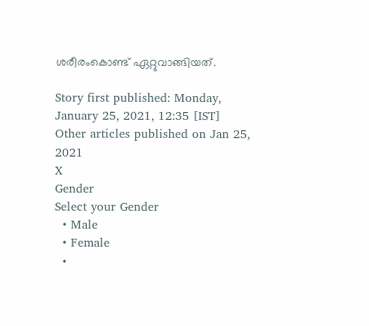ശരീരംകൊണ്ട് ഏറ്റുവാങ്ങിയത്.

Story first published: Monday, January 25, 2021, 12:35 [IST]
Other articles published on Jan 25, 2021
X
Gender
Select your Gender
  • Male
  • Female
  •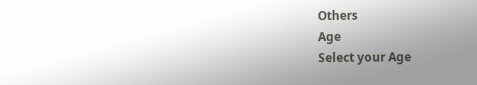Others
Age
Select your Age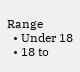Range
  • Under 18
  • 18 to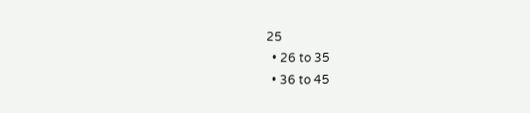25
  • 26 to 35
  • 36 to 45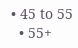• 45 to 55
  • 55+